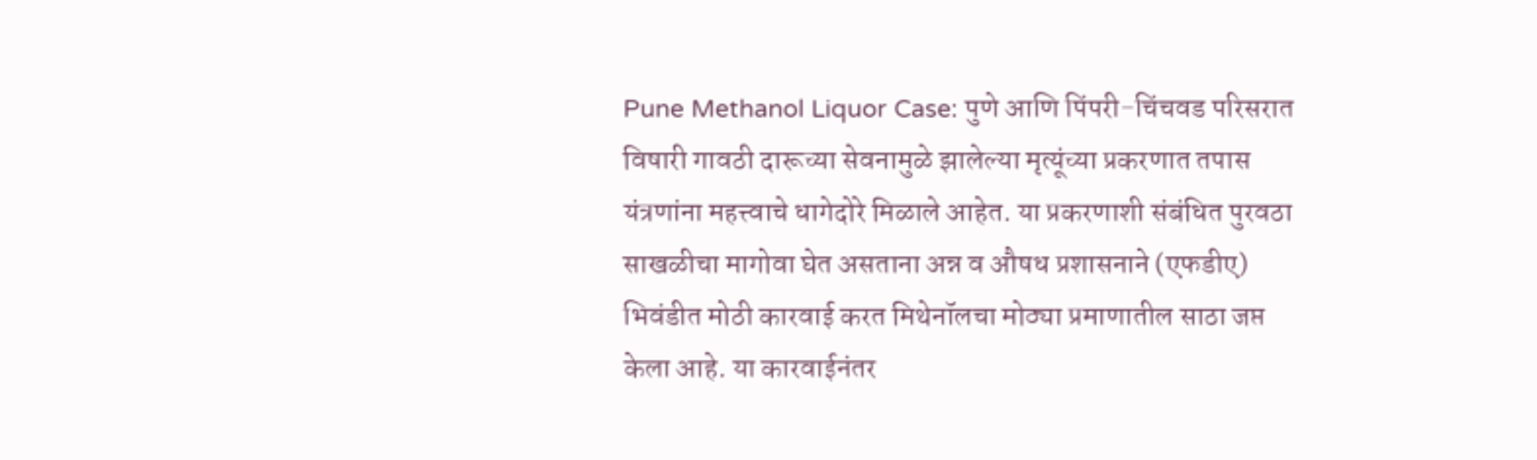Pune Methanol Liquor Case: पुणे आणि पिंपरी-चिंचवड परिसरात विषारी गावठी दारूच्या सेवनामुळे झालेल्या मृत्यूंच्या प्रकरणात तपास यंत्रणांना महत्त्वाचे धागेदोरे मिळाले आहेत. या प्रकरणाशी संबंधित पुरवठा साखळीचा मागोवा घेत असताना अन्न व औषध प्रशासनाने (एफडीए) भिवंडीत मोठी कारवाई करत मिथेनॉलचा मोठ्या प्रमाणातील साठा जप्त केला आहे. या कारवाईनंतर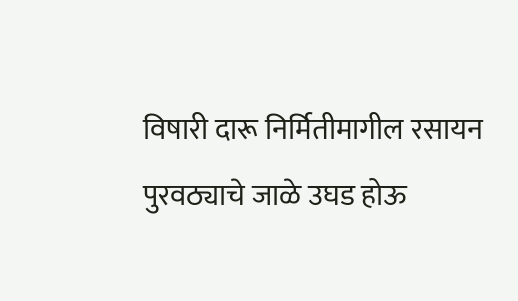विषारी दारू निर्मितीमागील रसायन पुरवठ्याचे जाळे उघड होऊ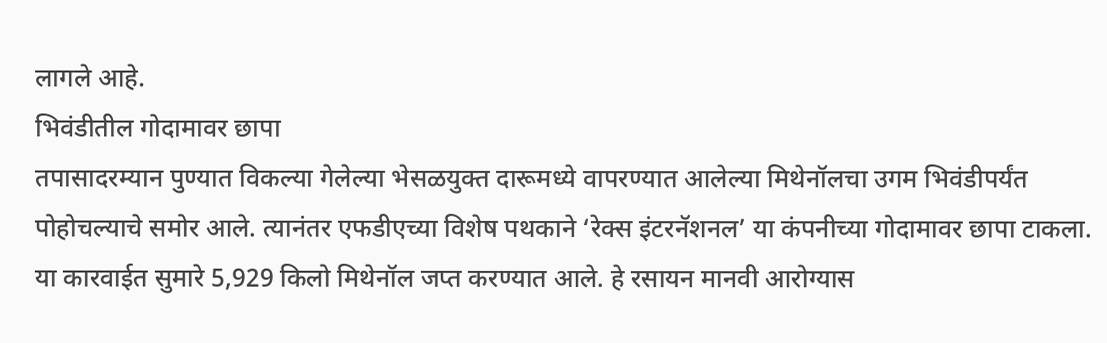लागले आहे.
भिवंडीतील गोदामावर छापा
तपासादरम्यान पुण्यात विकल्या गेलेल्या भेसळयुक्त दारूमध्ये वापरण्यात आलेल्या मिथेनॉलचा उगम भिवंडीपर्यंत पोहोचल्याचे समोर आले. त्यानंतर एफडीएच्या विशेष पथकाने ‘रेक्स इंटरनॅशनल’ या कंपनीच्या गोदामावर छापा टाकला. या कारवाईत सुमारे 5,929 किलो मिथेनॉल जप्त करण्यात आले. हे रसायन मानवी आरोग्यास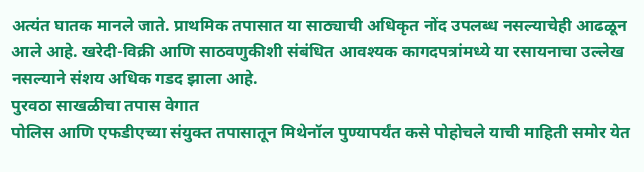अत्यंत घातक मानले जाते. प्राथमिक तपासात या साठ्याची अधिकृत नोंद उपलब्ध नसल्याचेही आढळून आले आहे. खरेदी-विक्री आणि साठवणुकीशी संबंधित आवश्यक कागदपत्रांमध्ये या रसायनाचा उल्लेख नसल्याने संशय अधिक गडद झाला आहे.
पुरवठा साखळीचा तपास वेगात
पोलिस आणि एफडीएच्या संयुक्त तपासातून मिथेनॉल पुण्यापर्यंत कसे पोहोचले याची माहिती समोर येत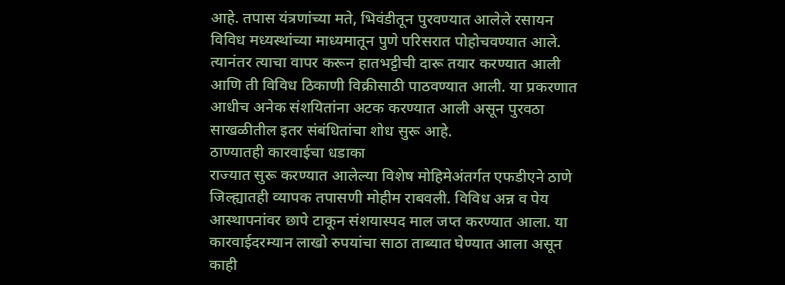आहे. तपास यंत्रणांच्या मते, भिवंडीतून पुरवण्यात आलेले रसायन विविध मध्यस्थांच्या माध्यमातून पुणे परिसरात पोहोचवण्यात आले. त्यानंतर त्याचा वापर करून हातभट्टीची दारू तयार करण्यात आली आणि ती विविध ठिकाणी विक्रीसाठी पाठवण्यात आली. या प्रकरणात आधीच अनेक संशयितांना अटक करण्यात आली असून पुरवठा साखळीतील इतर संबंधितांचा शोध सुरू आहे.
ठाण्यातही कारवाईचा धडाका
राज्यात सुरू करण्यात आलेल्या विशेष मोहिमेअंतर्गत एफडीएने ठाणे जिल्ह्यातही व्यापक तपासणी मोहीम राबवली. विविध अन्न व पेय आस्थापनांवर छापे टाकून संशयास्पद माल जप्त करण्यात आला. या कारवाईदरम्यान लाखो रुपयांचा साठा ताब्यात घेण्यात आला असून काही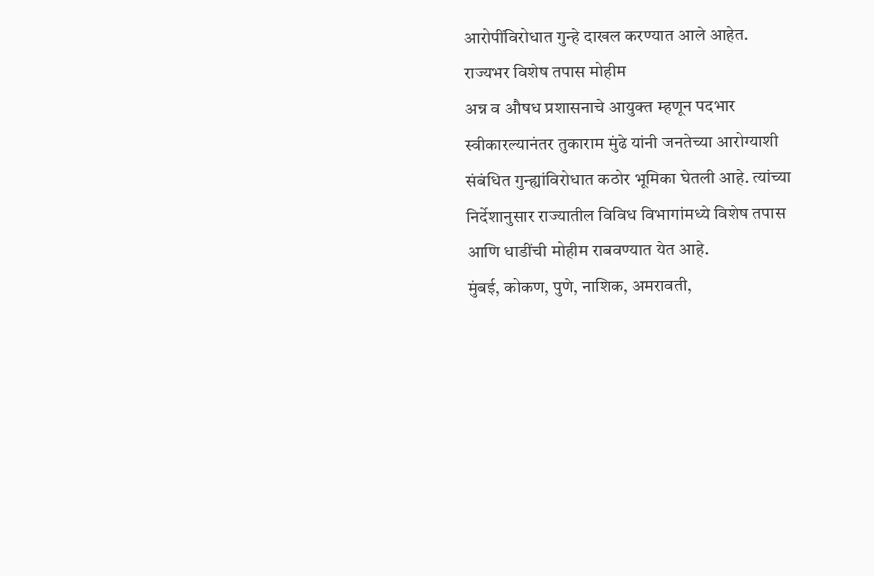आरोपींविरोधात गुन्हे दाखल करण्यात आले आहेत.
राज्यभर विशेष तपास मोहीम
अन्न व औषध प्रशासनाचे आयुक्त म्हणून पदभार स्वीकारल्यानंतर तुकाराम मुंढे यांनी जनतेच्या आरोग्याशी संबंधित गुन्ह्यांविरोधात कठोर भूमिका घेतली आहे. त्यांच्या निर्देशानुसार राज्यातील विविध विभागांमध्ये विशेष तपास आणि धाडींची मोहीम राबवण्यात येत आहे.
मुंबई, कोकण, पुणे, नाशिक, अमरावती,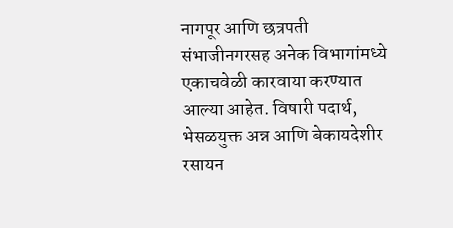नागपूर आणि छत्रपती संभाजीनगरसह अनेक विभागांमध्ये एकाचवेळी कारवाया करण्यात आल्या आहेत. विषारी पदार्थ, भेसळयुक्त अन्न आणि बेकायदेशीर रसायन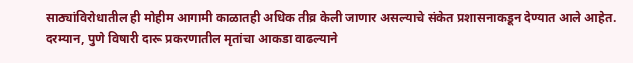साठ्यांविरोधातील ही मोहीम आगामी काळातही अधिक तीव्र केली जाणार असल्याचे संकेत प्रशासनाकडून देण्यात आले आहेत. दरम्यान, पुणे विषारी दारू प्रकरणातील मृतांचा आकडा वाढल्याने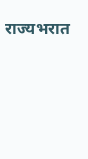राज्यभरात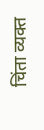चिंता व्यक्त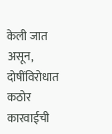केली जात असून, दोषींविरोधात कठोर कारवाईची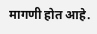मागणी होत आहे.